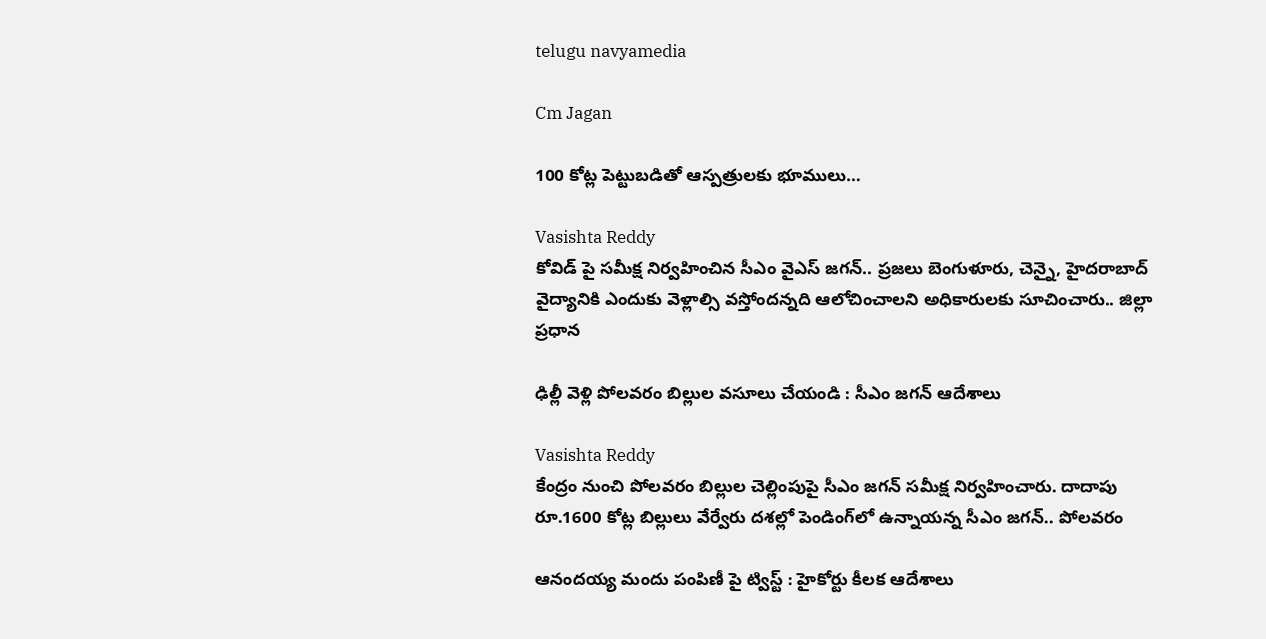telugu navyamedia

Cm Jagan

100 కోట్ల పెట్టుబడితో ఆస్పత్రులకు భూములు…

Vasishta Reddy
కోవిడ్ పై సమీక్ష నిర్వ‌హించిన సీఎం వైఎస్ జ‌గ‌న్.. ప్రజలు బెంగుళూరు, చెన్నై, హైదరాబాద్‌ వైద్యానికి ఎందుకు వెళ్లాల్సి వస్తోందన్నది ఆలోచించాల‌ని అధికారుల‌కు సూచించారు.. జిల్లా ప్రధాన

ఢిల్లీ వెళ్లి పోలవరం బిల్లుల వసూలు చేయండి : సీఎం జగన్ ఆదేశాలు

Vasishta Reddy
కేంద్రం నుంచి పోలవరం బిల్లుల చెల్లింపుపై సీఎం జగన్ సమీక్ష నిర్వహించారు. దాదాపు రూ.1600 కోట్ల బిల్లులు వేర్వేరు దశల్లో పెండింగ్‌లో ఉన్నాయన్న సీఎం జగన్.. పోలవరం

ఆనందయ్య మందు పంపిణీ పై ట్విస్ట్ : హైకోర్టు కీలక ఆదేశాలు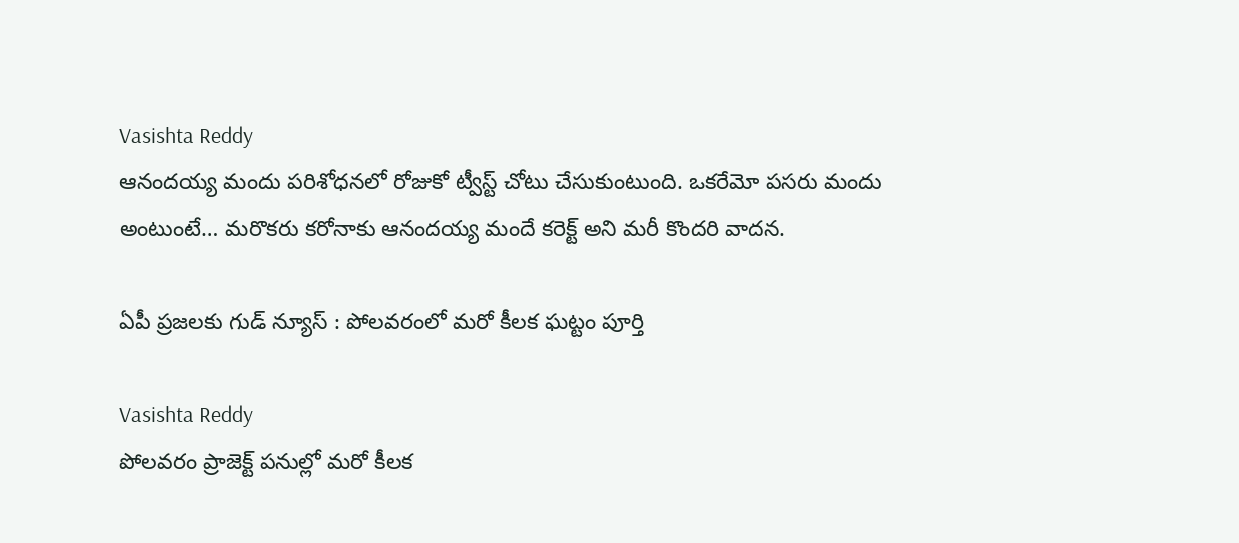Vasishta Reddy
ఆనందయ్య మందు పరిశోధనలో రోజుకో ట్వీస్ట్ చోటు చేసుకుంటుంది. ఒకరేమో పసరు మందు అంటుంటే… మరొకరు కరోనాకు ఆనందయ్య మందే కరెక్ట్ అని మరీ కొందరి వాదన.

ఏపీ ప్రజలకు గుడ్ న్యూస్ : పోలవరంలో మరో కీలక ఘట్టం పూర్తి

Vasishta Reddy
పోల‌వ‌రం ప్రాజెక్ట్ పనుల్లో మరో కీలక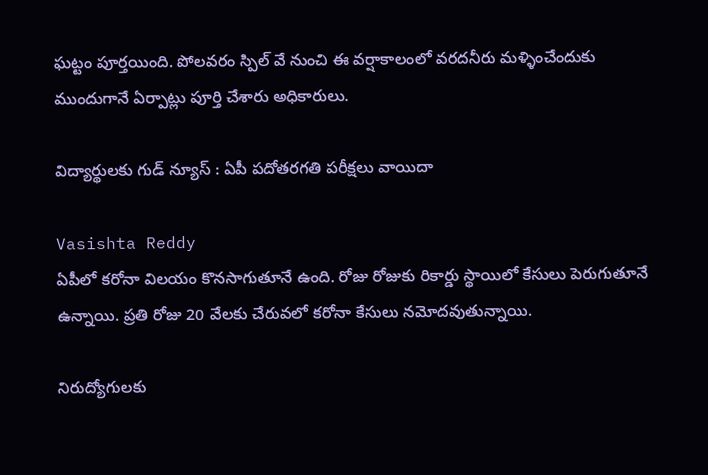ఘట్టం పూర్తయింది. పోల‌వ‌రం స్పిల్ వే నుంచి ఈ వర్షాకాలంలో వరదనీరు మళ్ళించేందుకు ముందుగానే ఏర్పాట్లు పూర్తి చేశారు అధికారులు.

విద్యార్థులకు గుడ్ న్యూస్ : ఏపీ పదోతరగతి పరీక్షలు వాయిదా

Vasishta Reddy
ఏపీలో కరోనా విలయం కొనసాగుతూనే ఉంది. రోజు రోజుకు రికార్డు స్థాయిలో కేసులు పెరుగుతూనే ఉన్నాయి. ప్రతి రోజు 20 వేలకు చేరువలో కరోనా కేసులు నమోదవుతున్నాయి.

నిరుద్యోగులకు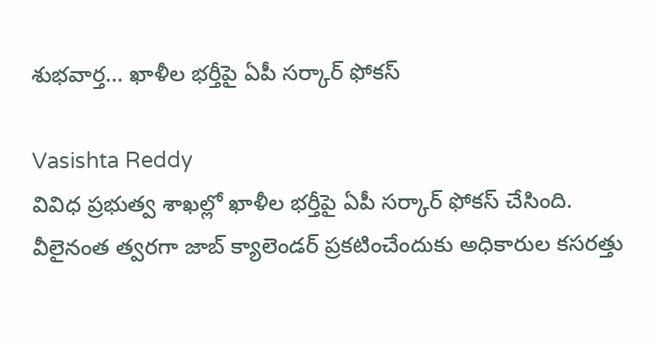శుభవార్త… ఖాళీల భర్తీపై ఏపీ సర్కార్ ఫోకస్

Vasishta Reddy
వివిధ ప్రభుత్వ శాఖల్లో ఖాళీల భర్తీపై ఏపీ సర్కార్ ఫోకస్ చేసింది. వీలైనంత త్వరగా జాబ్ క్యాలెండర్ ప్రకటించేందుకు అధికారుల కసరత్తు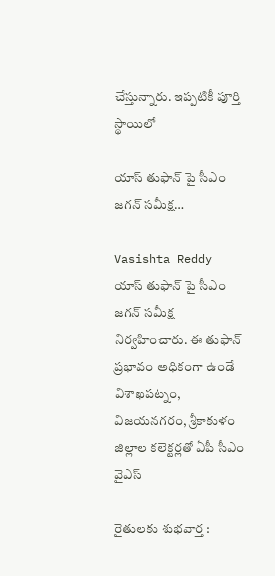చేస్తున్నారు. ఇప్పటికీ పూర్తి స్థాయిలో

యాస్ తుఫాన్‌ పై సీఎం జ‌గ‌న్ స‌మీక్ష‌…

Vasishta Reddy
యాస్ తుఫాన్‌ పై సీఎం జ‌గ‌న్ స‌మీక్ష‌ నిర్వహించారు. ఈ తుఫాన్ ప్రభావం అధికంగా ఉండే విశాఖపట్నం, విజయనగరం, శ్రీకాకుళం జిల్లాల కలెక్టర్లతో ఏపీ సీఎం వైఎస్

రైతులకు శుభవార్త :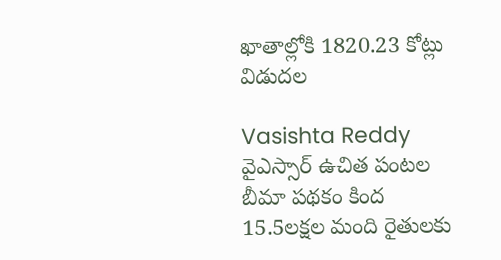ఖాతాల్లోకి 1820.23 కోట్లు విడుదల

Vasishta Reddy
వైఎస్సార్‌ ఉచిత పంటల బీమా పథకం కింద 15.5లక్షల మంది రైతులకు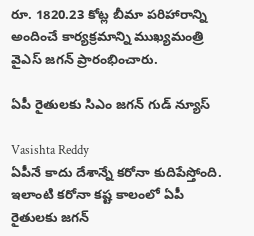రూ. 1820.23 కోట్ల బీమా పరిహారాన్ని అందించే కార్యక్రమాన్ని ముఖ్యమంత్రి వైఎస్ జగన్ ప్రారంభించారు.

ఏపీ రైతులకు సిఎం జగన్ గుడ్ న్యూస్

Vasishta Reddy
ఏపీనే కాదు దేశాన్నే కరోనా కుదిపేస్తోంది. ఇలాంటి కరోనా కష్ట కాలంలో ఏపీ రైతులకు జగన్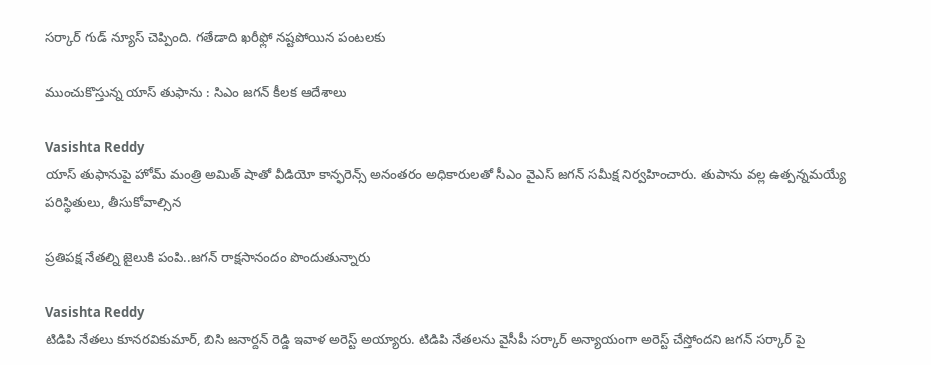సర్కార్ గుడ్ న్యూస్ చెప్పింది. గతేడాది ఖరీఫ్లో నష్టపోయిన పంటలకు

ముంచుకొస్తున్న యాస్ తుఫాను : సిఎం జగన్ కీలక ఆదేశాలు

Vasishta Reddy
యాస్ తుఫానుపై హోమ్ మంత్రి అమిత్ షాతో వీడియో కాన్ఫరెన్స్ అనంతరం అధికారులతో సీఎం వైఎస్ జగన్ సమీక్ష నిర్వహించారు. తుపాను వల్ల ఉత్పన్నమయ్యే పరిస్థితులు, తీసుకోవాల్సిన

ప్రతిపక్ష నేతల్ని జైలుకి పంపి..జగన్ రాక్షసానందం పొందుతున్నారు

Vasishta Reddy
టిడిపి నేతలు కూనరవికుమార్, బిసి జనార్దన్ రెడ్డి ఇవాళ అరెస్ట్ అయ్యారు. టిడిపి నేతలను వైసీపీ సర్కార్ అన్యాయంగా అరెస్ట్ చేస్తోందని జగన్ సర్కార్ పై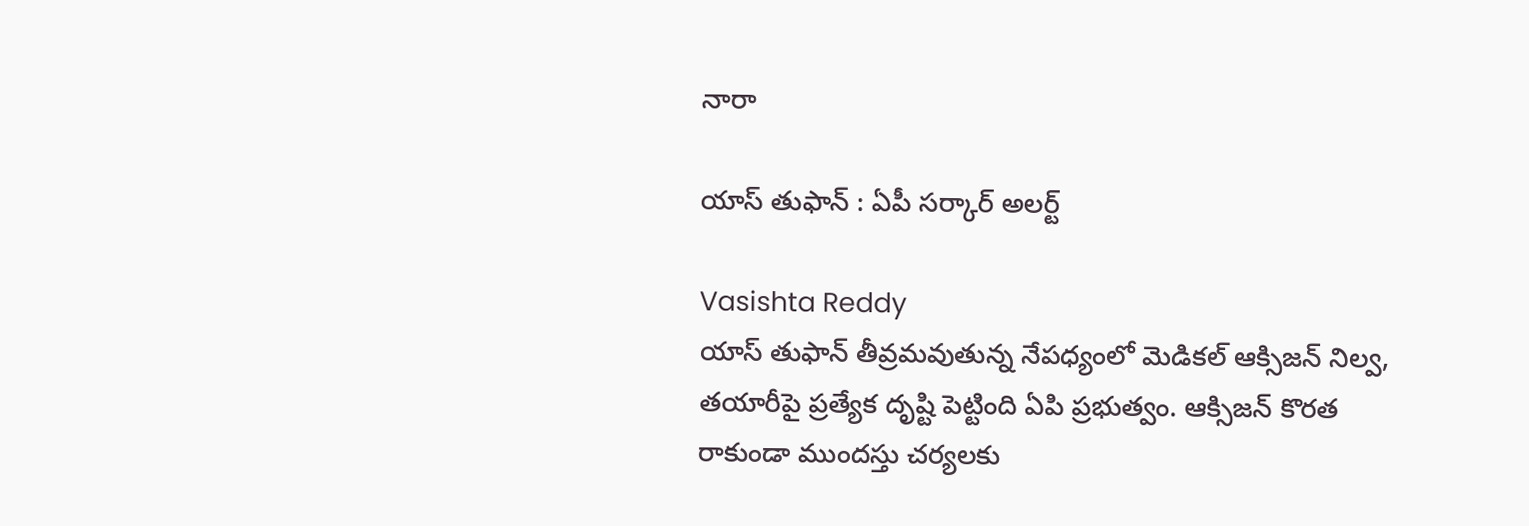నారా

యాస్ తుఫాన్ : ఏపీ సర్కార్ అలర్ట్

Vasishta Reddy
యాస్ తుఫాన్ తీవ్రమవుతున్న నేపధ్యంలో మెడికల్ ఆక్సిజన్‌ నిల్వ, తయారీపై ప్రత్యేక దృష్టి పెట్టింది ఏపి ప్రభుత్వం. ఆక్సిజన్ కొరత రాకుండా ముందస్తు చర్యలకు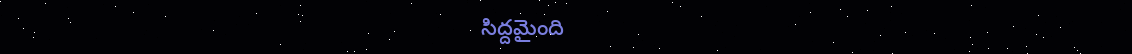సిద్దమైంది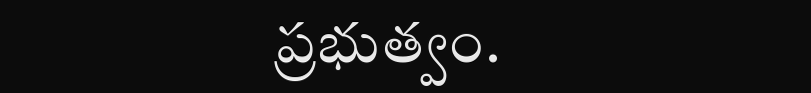ప్రభుత్వం.